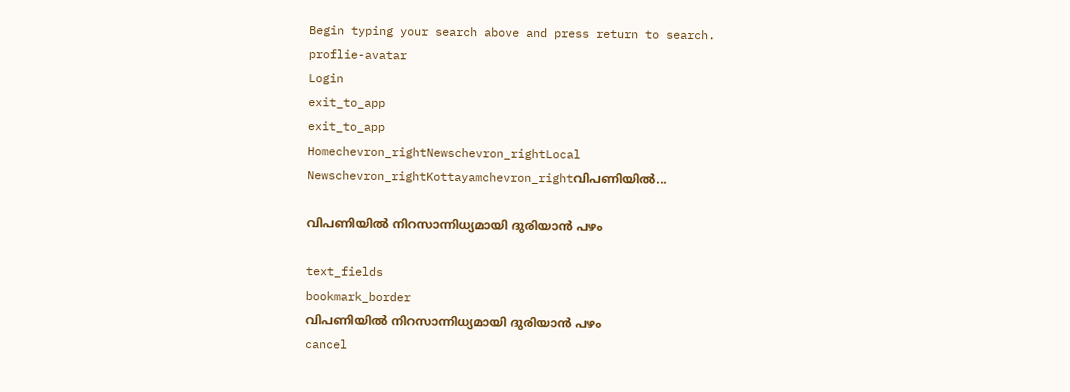Begin typing your search above and press return to search.
proflie-avatar
Login
exit_to_app
exit_to_app
Homechevron_rightNewschevron_rightLocal Newschevron_rightKottayamchevron_rightവിപണിയിൽ...

വിപണിയിൽ നിറസാന്നിധ്യമായി ദുരിയാൻ പഴം

text_fields
bookmark_border
വിപണിയിൽ നിറസാന്നിധ്യമായി ദുരിയാൻ പഴം
cancel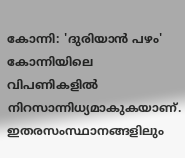കോന്നി: 'ദുരിയാൻ പഴം' കോന്നിയിലെ വിപണികളിൽ നിറസാന്നിധ്യമാകുകയാണ്. ഇതരസംസ്ഥാനങ്ങളിലും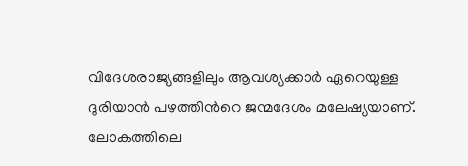വിദേശരാജ്യങ്ങളിലും ആവശ്യക്കാർ ഏറെയുള്ള ദുരിയാൻ പഴത്തിന്‍റെ ജന്മദേശം മലേഷ്യയാണ്. ലോകത്തിലെ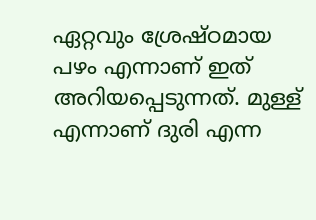ഏറ്റവും ശ്രേഷ്ഠമായ പഴം എന്നാണ് ഇത് അറിയപ്പെടുന്നത്. മുള്ള് എന്നാണ് ദുരി എന്ന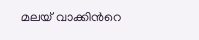മലയ് വാക്കിന്‍റെ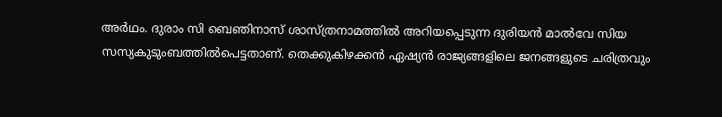അർഥം. ദുരാം സി ബെഞിനാസ് ശാസ്ത്രനാമത്തിൽ അറിയപ്പെടുന്ന ദുരിയൻ മാൽവേ സിയ സസ്യകുടുംബത്തിൽപെട്ടതാണ്. തെക്കുകിഴക്കന്‍ ഏഷ്യന്‍ രാജ്യങ്ങളിലെ ജനങ്ങളുടെ ചരിത്രവും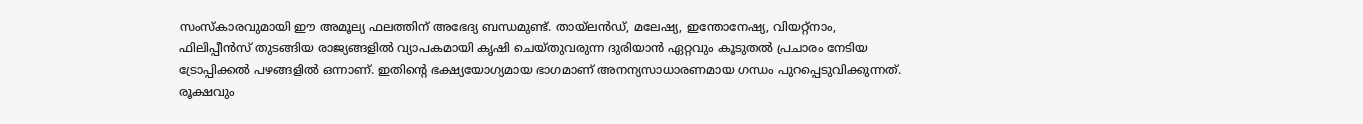സംസ്കാരവുമായി ഈ അമൂല്യ ഫലത്തിന് അഭേദ്യ ബന്ധമുണ്ട്. തായ്ലന്‍ഡ്‌, മലേഷ്യ, ഇന്തോനേഷ്യ, വിയറ്റ്നാം, ഫിലിപ്പീന്‍സ് തുടങ്ങിയ രാജ്യങ്ങളില്‍ വ്യാപകമായി കൃഷി ചെയ്തുവരുന്ന ദുരിയാന്‍ ഏറ്റവും കൂടുതല്‍ പ്രചാരം നേടിയ ട്രോപ്പിക്കല്‍ പഴങ്ങളില്‍ ഒന്നാണ്. ഇതിന്‍റെ ഭക്ഷ്യയോഗ്യമായ ഭാഗമാണ് അനന്യസാധാരണമായ ഗന്ധം പുറപ്പെടുവിക്കുന്നത്. രൂക്ഷവും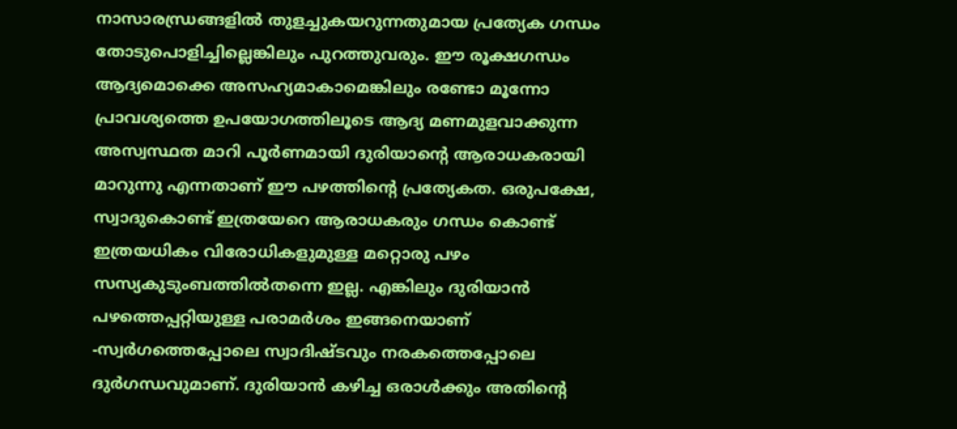നാസാരന്ധ്രങ്ങളില്‍ തുളച്ചുകയറുന്നതുമായ പ്രത്യേക ഗന്ധം തോടുപൊളിച്ചില്ലെങ്കിലും പുറത്തുവരും. ഈ രൂക്ഷഗന്ധം ആദ്യമൊക്കെ അസഹ്യമാകാമെങ്കിലും രണ്ടോ മൂന്നോ പ്രാവശ്യത്തെ ഉപയോഗത്തിലൂടെ ആദ്യ മണമുളവാക്കുന്ന അസ്വസ്ഥത മാറി പൂര്‍ണമായി ദുരിയാന്‍റെ ആരാധകരായി മാറുന്നു എന്നതാണ് ഈ പഴത്തിന്‍റെ പ്രത്യേകത. ഒരുപക്ഷേ, സ്വാദുകൊണ്ട് ഇത്രയേറെ ആരാധകരും ഗന്ധം കൊണ്ട് ഇത്രയധികം വിരോധികളുമുള്ള മറ്റൊരു പഴം സസ്യകുടുംബത്തില്‍തന്നെ ഇല്ല. എങ്കിലും ദുരിയാൻ പഴത്തെപ്പറ്റിയുള്ള പരാമർശം ഇങ്ങനെയാണ് -സ്വർഗത്തെപ്പോലെ സ്വാദിഷ്ടവും നരകത്തെപ്പോലെ ദുർഗന്ധവുമാണ്. ദുരിയാന്‍ കഴിച്ച ഒരാള്‍ക്കും അതിന്‍റെ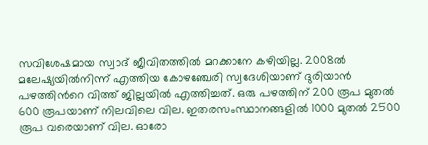സവിശേഷമായ സ്വാദ് ജീവിതത്തില്‍ മറക്കാനേ കഴിയില്ല. 2008ൽ മലേഷ്യയിൽനിന്ന് എത്തിയ കോഴഞ്ചേരി സ്വദേശിയാണ് ദുരിയാൻ പഴത്തിന്‍റെ വിത്ത് ജില്ലയിൽ എത്തിച്ചത്. ഒരു പഴത്തിന് 200 രൂപ മുതൽ 600 രൂപയാണ് നിലവിലെ വില. ഇതരസംസ്ഥാനങ്ങളിൽ 1000 മുതൽ 2500 രൂപ വരെയാണ് വില. ഓരോ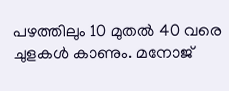പഴത്തിലും 10 മുതൽ 40 വരെ ചുളകൾ കാണും. മനോജ്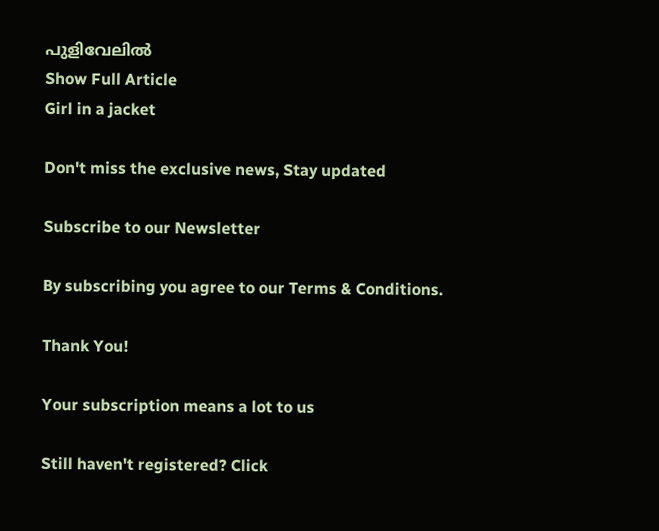പുളിവേലിൽ
Show Full Article
Girl in a jacket

Don't miss the exclusive news, Stay updated

Subscribe to our Newsletter

By subscribing you agree to our Terms & Conditions.

Thank You!

Your subscription means a lot to us

Still haven't registered? Click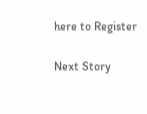here to Register

Next Story